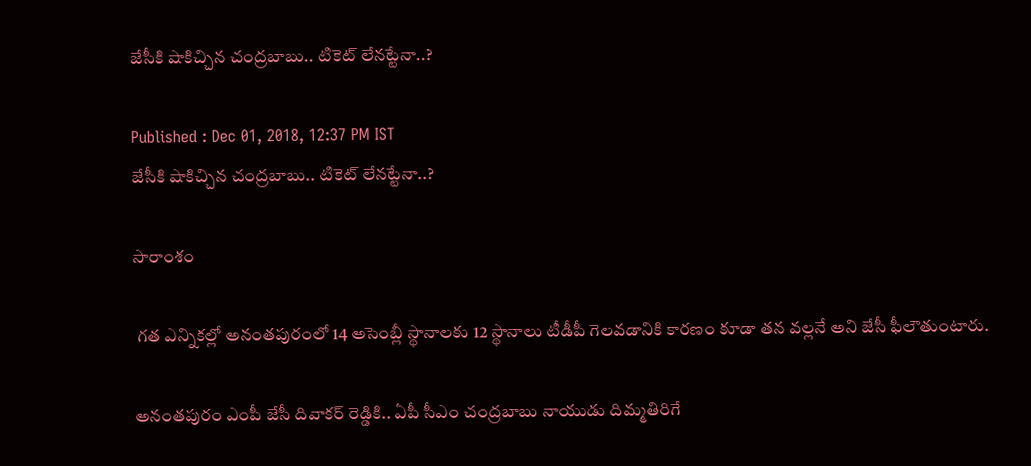జేసీకి షాకిచ్చిన చంద్రబాబు.. టికెట్ లేనట్టేనా..?

Published : Dec 01, 2018, 12:37 PM IST
జేసీకి షాకిచ్చిన చంద్రబాబు.. టికెట్ లేనట్టేనా..?

సారాంశం

 గత ఎన్నికల్లో అనంతపురంలో 14 అసెంబ్లీ స్థానాలకు 12 స్థానాలు టీడీపీ గెలవడానికి కారణం కూడా తన వల్లనే అని జేసీ ఫీలౌతుంటారు.

అనంతపురం ఎంపీ జేసీ దివాకర్ రెడ్డికి.. ఏపీ సీఎం చంద్రబాబు నాయుడు దిమ్మతిరిగే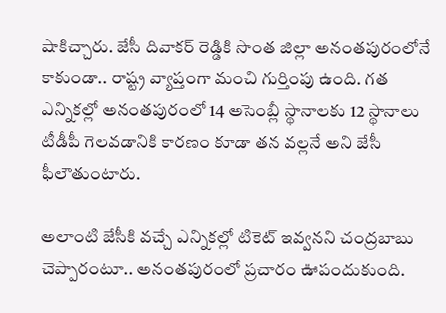షాకిచ్చారు. జేసీ దివాకర్ రెడ్డికి సొంత జిల్లా అనంతపురంలోనే కాకుండా.. రాష్ట్ర వ్యాప్తంగా మంచి గుర్తింపు ఉంది. గత ఎన్నికల్లో అనంతపురంలో 14 అసెంబ్లీ స్థానాలకు 12 స్థానాలు టీడీపీ గెలవడానికి కారణం కూడా తన వల్లనే అని జేసీ ఫీలౌతుంటారు.

అలాంటి జేసీకి వచ్చే ఎన్నికల్లో టికెట్ ఇవ్వనని చంద్రబాబు చెప్పారంటూ.. అనంతపురంలో ప్రచారం ఊపందుకుంది.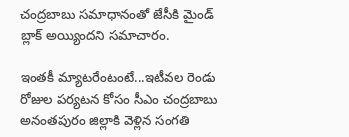చంద్రబాబు సమాధానంతో జేసీకి మైండ్ బ్లాక్ అయ్యిందని సమాచారం.

ఇంతకీ మ్యాటరేంటంటే...ఇటీవల రెండు రోజుల పర్యటన కోసం సీఎం చంద్రబాబు అనంతపురం జిల్లాకి వెళ్లిన సంగతి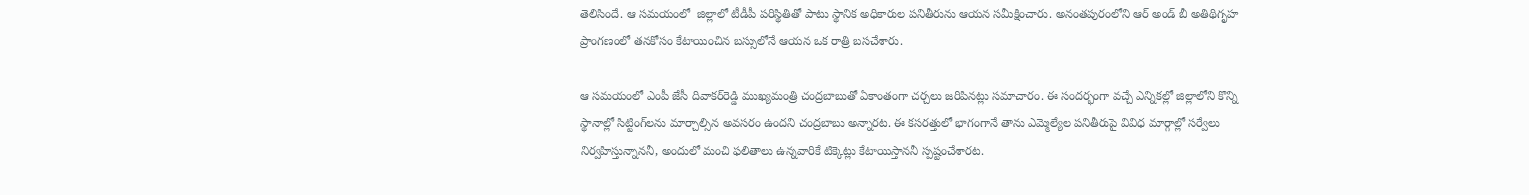తెలిసిందే. ఆ సమయంలో  జిల్లాలో టీడీపీ పరిస్థితితో పాటు స్థానిక అధికారుల పనితీరును ఆయన సమీక్షించారు. అనంతపురంలోని ఆర్‌ అండ్‌ బీ అతిథిగృహ ప్రాంగణంలో తనకోసం కేటాయించిన బస్సులోనే ఆయన ఒక రాత్రి బసచేశారు.

ఆ సమయంలో ఎంపీ జేసీ దివాకర్‌రెడ్డి ముఖ్యమంత్రి చంద్రబాబుతో ఏకాంతంగా చర్చలు జరిపినట్లు సమాచారం. ఈ సందర్భంగా వచ్చే ఎన్నికల్లో జిల్లాలోని కొన్ని స్థానాల్లో సిట్టింగ్‌లను మార్చాల్సిన అవసరం ఉందని చంద్రబాబు అన్నారట. ఈ కసరత్తులో భాగంగానే తాను ఎమ్మెల్యేల పనితీరుపై వివిధ మార్గాల్లో సర్వేలు నిర్వహిస్తున్నాననీ, అందులో మంచి ఫలితాలు ఉన్నవారికే టిక్కెట్లు కేటాయిస్తాననీ స్పష్టంచేశారట.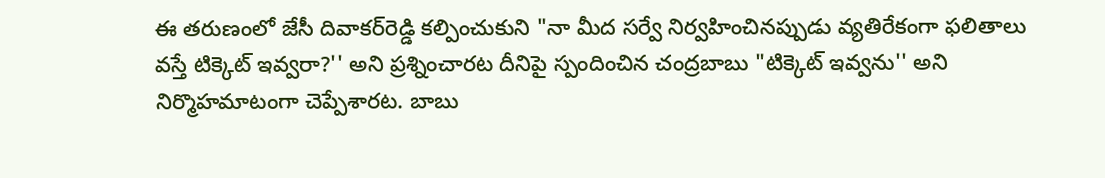ఈ తరుణంలో జేసీ దివాకర్‌రెడ్డి కల్పించుకుని "నా మీద సర్వే నిర్వహించినప్పుడు వ్యతిరేకంగా ఫలితాలు వస్తే టిక్కెట్ ఇవ్వరా?'' అని ప్రశ్నించారట దీనిపై స్పందించిన చంద్రబాబు "టిక్కెట్‌ ఇవ్వను'' అని నిర్మొహమాటంగా చెప్పేశారట. బాబు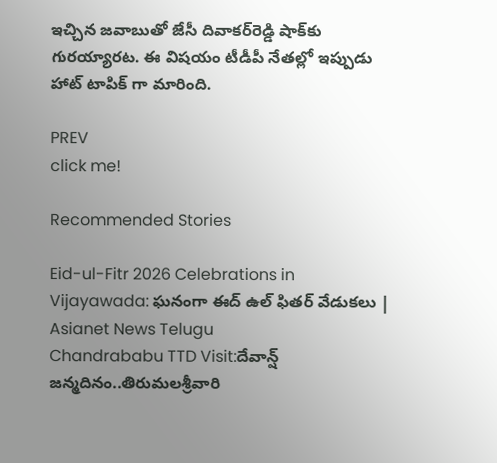ఇచ్చిన జవాబుతో జేసీ దివాకర్‌రెడ్డి షాక్‌కు గురయ్యారట. ఈ విషయం టీడీపీ నేతల్లో ఇప్పుడు హాట్ టాపిక్ గా మారింది.

PREV
click me!

Recommended Stories

Eid-ul-Fitr 2026 Celebrations in Vijayawada: ఘనంగా ఈద్ ఉల్ ఫితర్ వేడుకలు | Asianet News Telugu
Chandrababu TTD Visit:దేవాన్ష్ జన్మదినం..తిరుమలశ్రీవారి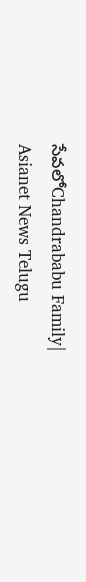సేవలోChandrababu Family| Asianet News Telugu